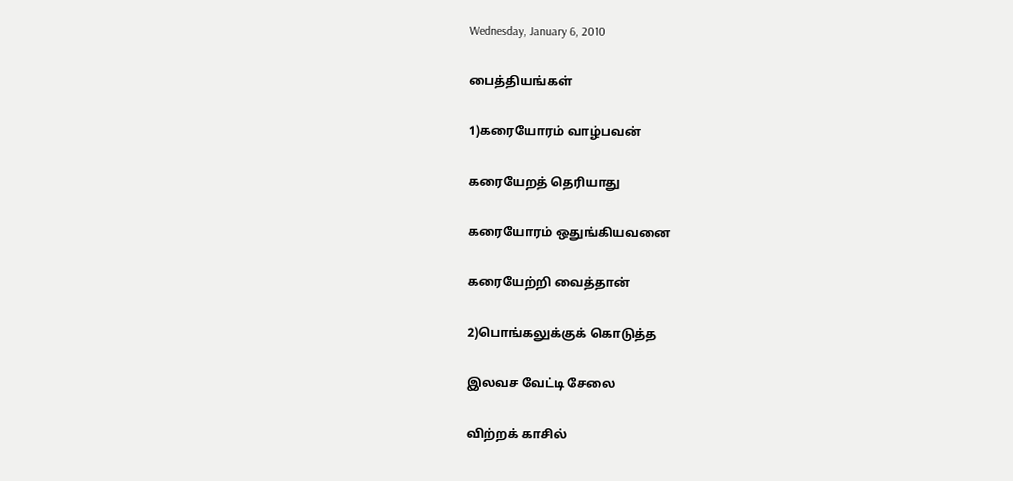Wednesday, January 6, 2010

பைத்தியங்கள்

1)கரையோரம் வாழ்பவன்

கரையேறத் தெரியாது

கரையோரம் ஒதுங்கியவனை

கரையேற்றி வைத்தான்

2)பொங்கலுக்குக் கொடுத்த

இலவச வேட்டி சேலை

விற்றக் காசில்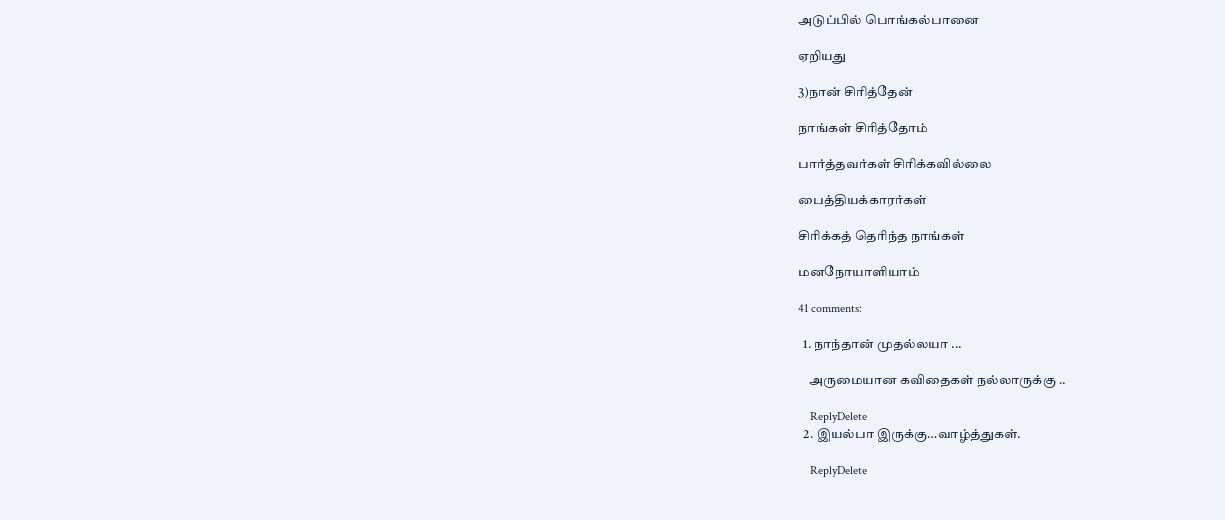அடுப்பில் பொங்கல்பானை

ஏறியது

3)நான் சிரித்தேன்

நாங்கள் சிரித்தோம்

பார்த்தவர்கள் சிரிக்கவில்லை

பைத்தியக்காரர்கள்

சிரிக்கத் தெரிந்த நாங்கள்

மனநோயாளியாம்

41 comments:

  1. நாந்தான் முதல்லயா ...

    அருமையான கவிதைகள் நல்லாருக்கு ..

    ReplyDelete
  2. இயல்பா இருக்கு…வாழ்த்துகள்.

    ReplyDelete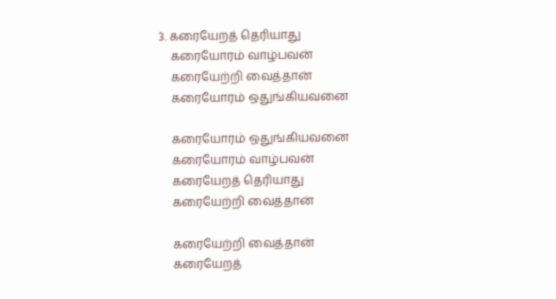3. கரையேறத் தெரியாது
    கரையோரம் வாழ்பவன்
    கரையேற்றி வைத்தான்
    கரையோரம் ஒதுங்கியவனை

    கரையோரம் ஒதுங்கியவனை
    கரையோரம் வாழ்பவன்
    கரையேறத் தெரியாது
    கரையேற்றி வைத்தான்

    கரையேற்றி வைத்தான்
    கரையேறத்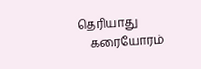தெரியாது
    கரையோரம்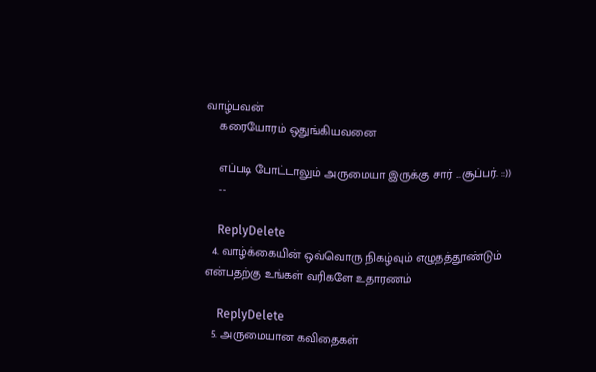வாழ்பவன்
    கரையோரம் ஒதுங்கியவனை

    எப்படி போட்டாலும் அருமையா இருக்கு சார் ...சூப்பர். ::))
    --

    ReplyDelete
  4. வாழ்க்கையின் ஒவ்வொரு நிகழ்வும் எழுதத்தூண்டும் என்பதற்கு உங்கள் வரிகளே உதாரணம்

    ReplyDelete
  5. அருமையான கவிதைகள்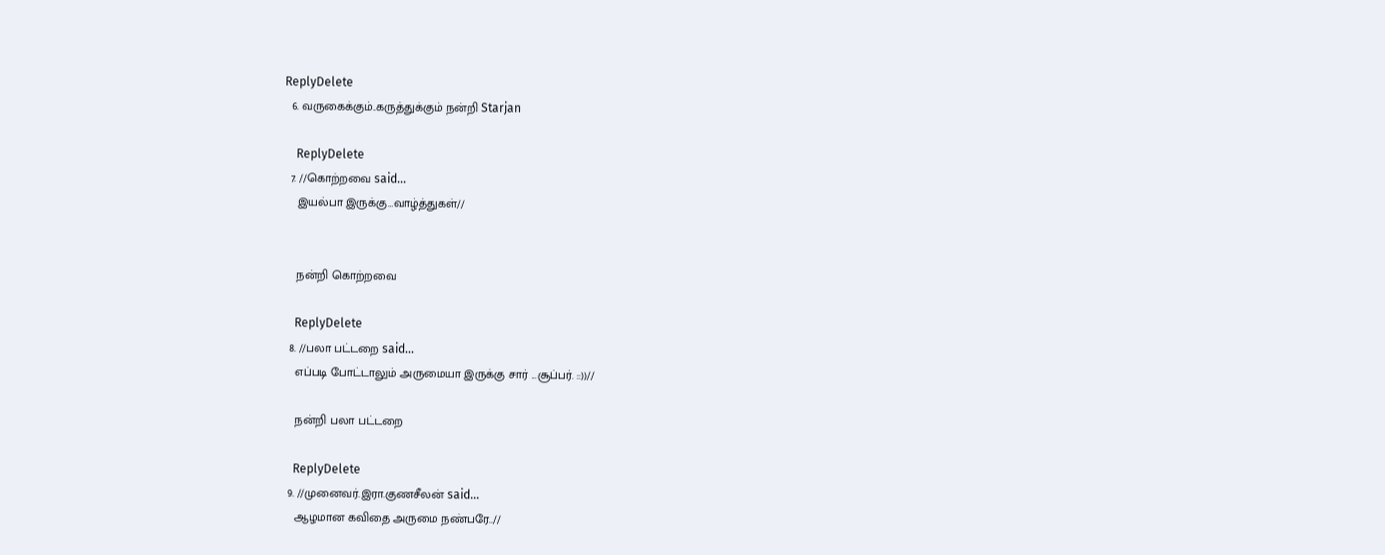ReplyDelete
  6. வருகைக்கும்..கருத்துக்கும் நன்றி Starjan

    ReplyDelete
  7. //கொற்றவை said...
    இயல்பா இருக்கு…வாழ்த்துகள்//


    நன்றி கொற்றவை

    ReplyDelete
  8. //பலா பட்டறை said...
    எப்படி போட்டாலும் அருமையா இருக்கு சார் ...சூப்பர். ::))//

    நன்றி பலா பட்டறை

    ReplyDelete
  9. //முனைவர்.இரா.குணசீலன் said...
    ஆழமான கவிதை அருமை நண்பரே..//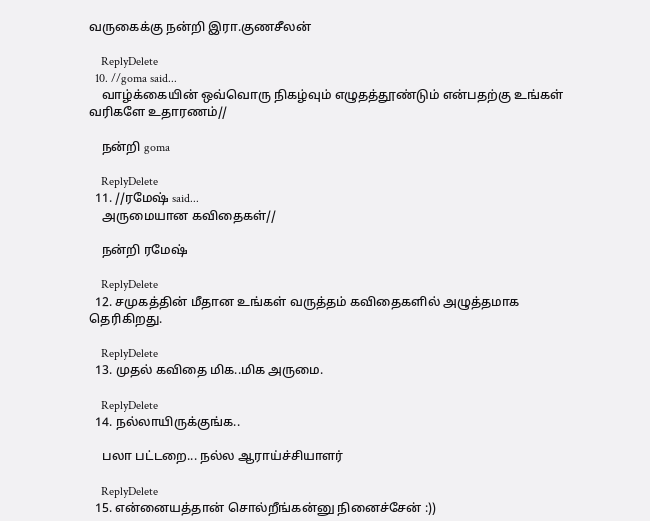வருகைக்கு நன்றி இரா.குணசீலன்

    ReplyDelete
  10. //goma said...
    வாழ்க்கையின் ஒவ்வொரு நிகழ்வும் எழுதத்தூண்டும் என்பதற்கு உங்கள் வரிகளே உதாரணம்//

    நன்றி goma

    ReplyDelete
  11. //ரமேஷ் said...
    அருமையான கவிதைகள்//

    நன்றி ரமேஷ்

    ReplyDelete
  12. சமுகத்தின் மீதான உங்கள் வருத்தம் கவிதைகளில் அழுத்தமாக தெரிகிறது.

    ReplyDelete
  13. முதல் கவிதை மிக..மிக அருமை.

    ReplyDelete
  14. நல்லாயிருக்குங்க..

    பலா பட்டறை... நல்ல ஆராய்ச்சியாளர்

    ReplyDelete
  15. என்னையத்தான் சொல்றீங்கன்னு நினைச்சேன் :))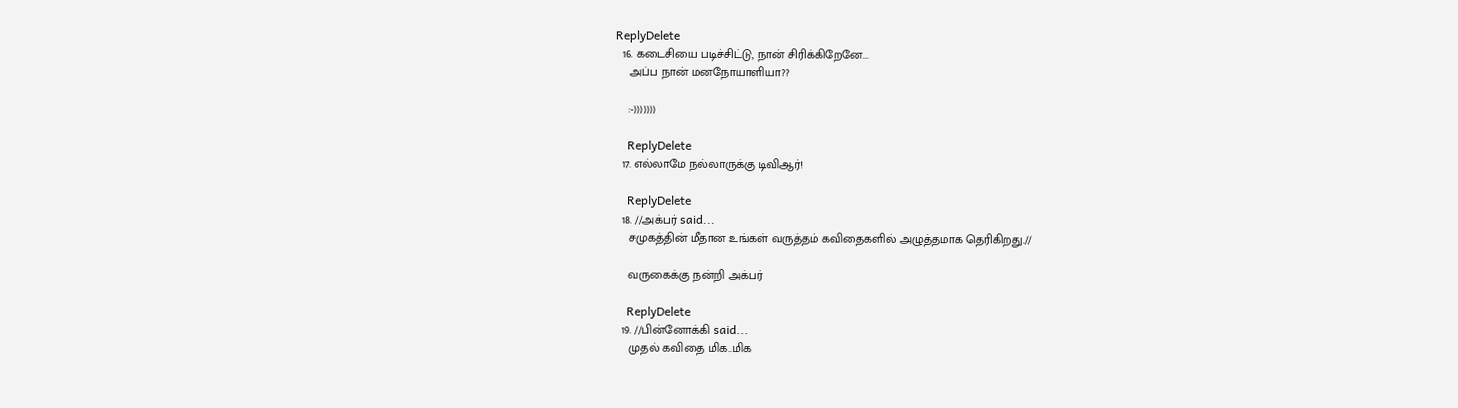ReplyDelete
  16. கடைசியை படிச்சிட்டு, நான் சிரிக்கிறேனே...
    அப்ப நான் மனநோயாளியா??

    :-)))))))

    ReplyDelete
  17. எல்லாமே நல்லாருக்கு டிவிஆர்!

    ReplyDelete
  18. //அக்பர் said...
    சமுகத்தின் மீதான உங்கள் வருத்தம் கவிதைகளில் அழுத்தமாக தெரிகிறது.//

    வருகைக்கு நன்றி அக்பர்

    ReplyDelete
  19. //பின்னோக்கி said...
    முதல் கவிதை மிக..மிக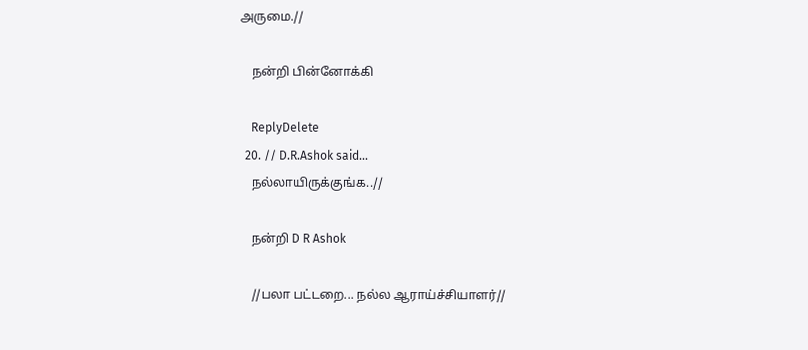அருமை.//

    நன்றி பின்னோக்கி

    ReplyDelete
  20. // D.R.Ashok said...
    நல்லாயிருக்குங்க..//

    நன்றி D R Ashok

    //பலா பட்டறை... நல்ல ஆராய்ச்சியாளர்//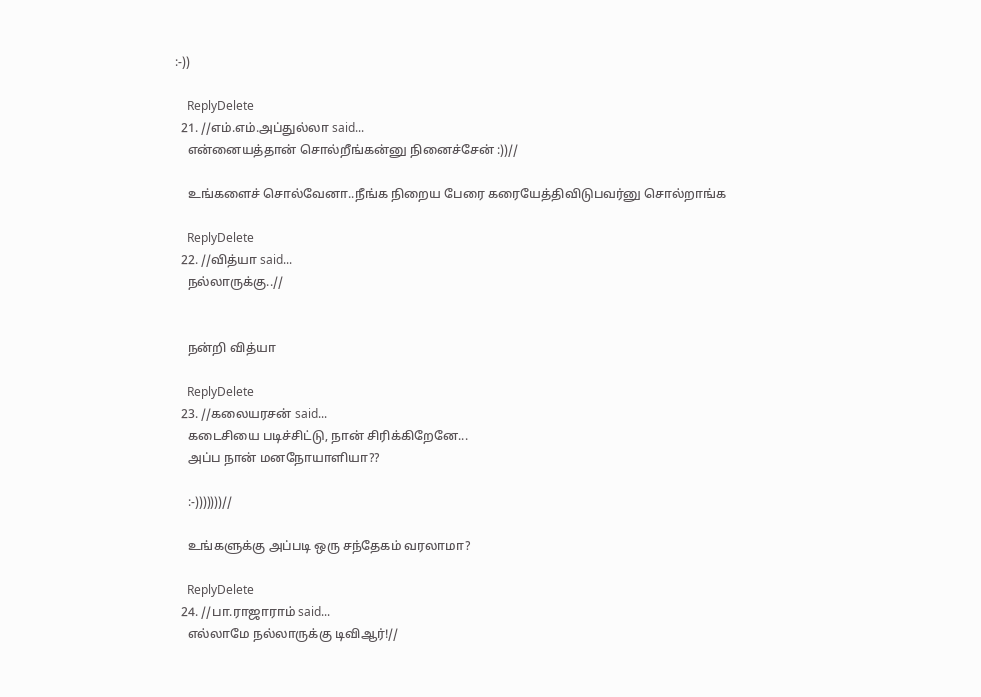:-))

    ReplyDelete
  21. //எம்.எம்.அப்துல்லா said...
    என்னையத்தான் சொல்றீங்கன்னு நினைச்சேன் :))//

    உங்களைச் சொல்வேனா..நீங்க நிறைய பேரை கரையேத்திவிடுபவர்னு சொல்றாங்க

    ReplyDelete
  22. //வித்யா said...
    நல்லாருக்கு..//


    நன்றி வித்யா

    ReplyDelete
  23. //கலையரசன் said...
    கடைசியை படிச்சிட்டு, நான் சிரிக்கிறேனே...
    அப்ப நான் மனநோயாளியா??

    :-)))))))//

    உங்களுக்கு அப்படி ஒரு சந்தேகம் வரலாமா?

    ReplyDelete
  24. //பா.ராஜாராம் said...
    எல்லாமே நல்லாருக்கு டிவிஆர்!//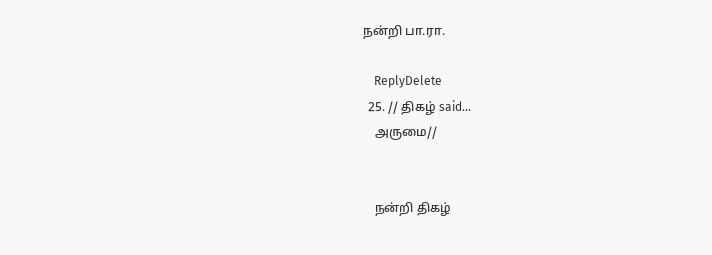நன்றி பா.ரா.

    ReplyDelete
  25. // திகழ் said...
    அருமை//


    நன்றி திகழ்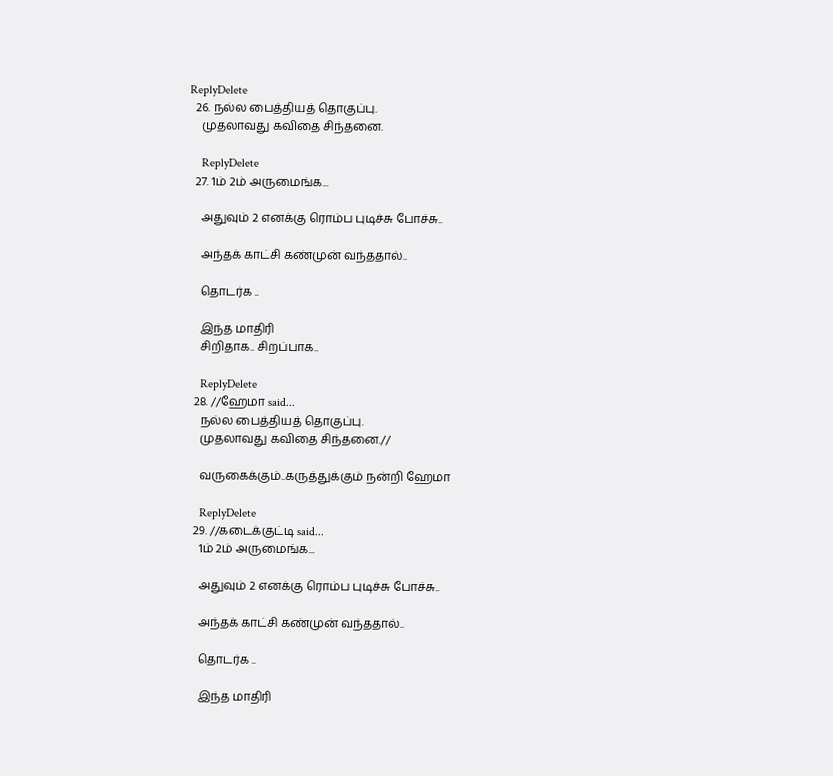ReplyDelete
  26. நல்ல பைத்தியத் தொகுப்பு.
    முதலாவது கவிதை சிந்தனை.

    ReplyDelete
  27. 1ம் 2ம் அருமைங்க...

    அதுவும் 2 எனக்கு ரொம்ப புடிச்சு போச்சு..

    அந்தக் காட்சி கண்முன் வந்ததால்..

    தொடர்க ..

    இந்த மாதிரி
    சிறிதாக.. சிறப்பாக..

    ReplyDelete
  28. //ஹேமா said...
    நல்ல பைத்தியத் தொகுப்பு.
    முதலாவது கவிதை சிந்தனை.//

    வருகைக்கும்..கருத்துக்கும் நன்றி ஹேமா

    ReplyDelete
  29. //கடைக்குட்டி said...
    1ம் 2ம் அருமைங்க...

    அதுவும் 2 எனக்கு ரொம்ப புடிச்சு போச்சு..

    அந்தக் காட்சி கண்முன் வந்ததால்..

    தொடர்க ..

    இந்த மாதிரி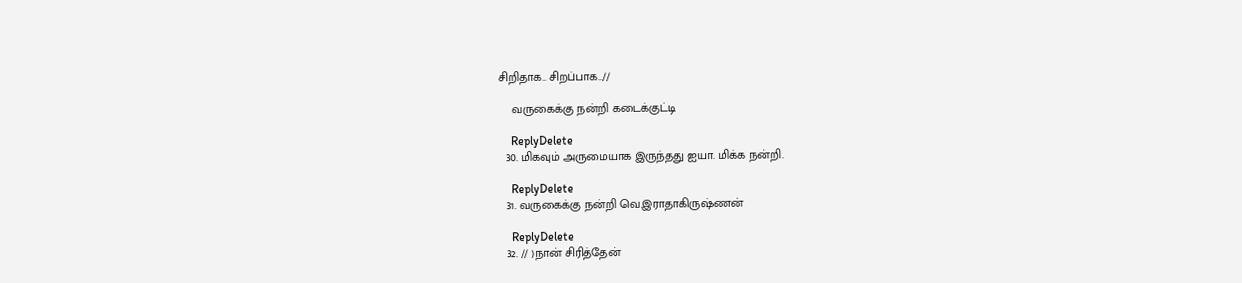சிறிதாக.. சிறப்பாக..//

    வருகைக்கு நன்றி கடைக்குட்டி

    ReplyDelete
  30. மிகவும் அருமையாக இருந்தது ஐயா. மிக்க நன்றி.

    ReplyDelete
  31. வருகைக்கு நன்றி வெ.இராதாகிருஷ்ணன்

    ReplyDelete
  32. // )நான் சிரித்தேன்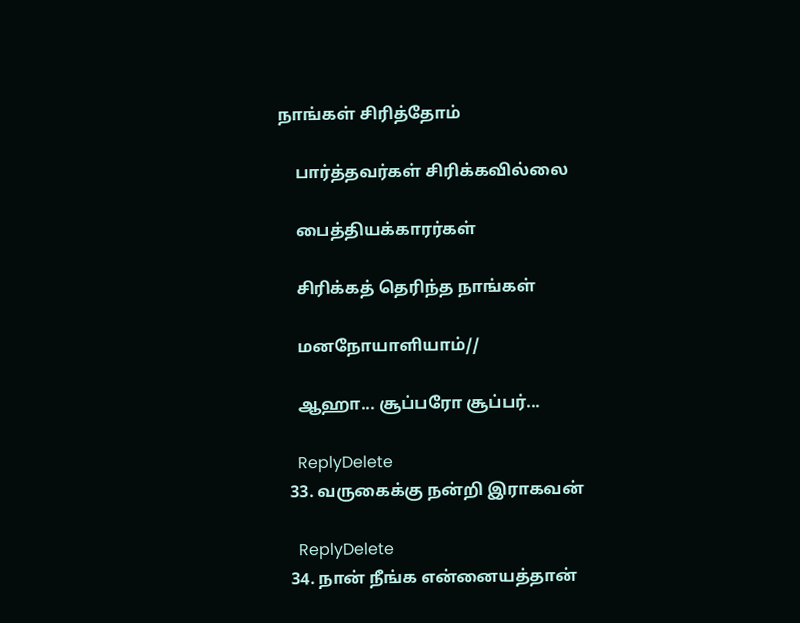நாங்கள் சிரித்தோம்

    பார்த்தவர்கள் சிரிக்கவில்லை

    பைத்தியக்காரர்கள்

    சிரிக்கத் தெரிந்த நாங்கள்

    மனநோயாளியாம்//

    ஆஹா... சூப்பரோ சூப்பர்...

    ReplyDelete
  33. வருகைக்கு நன்றி இராகவன்

    ReplyDelete
  34. நான் நீங்க என்னையத்தான்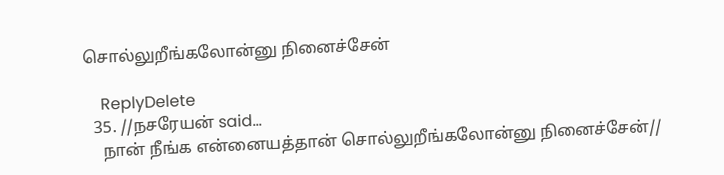சொல்லுறீங்கலோன்னு நினைச்சேன்

    ReplyDelete
  35. //நசரேயன் said...
    நான் நீங்க என்னையத்தான் சொல்லுறீங்கலோன்னு நினைச்சேன்//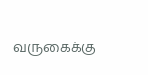வருகைக்கு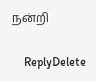நன்றி

    ReplyDelete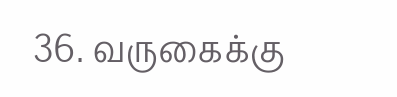36. வருகைக்கு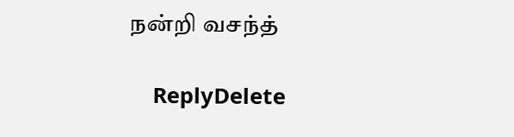நன்றி வசந்த்

    ReplyDelete